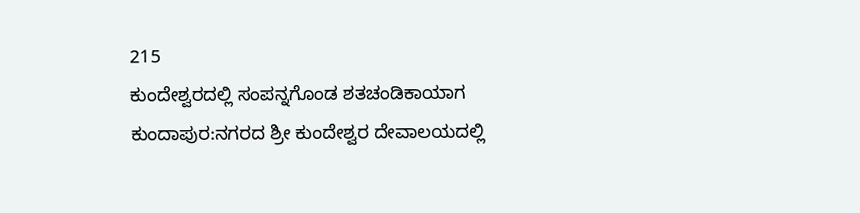215
ಕುಂದೇಶ್ವರದಲ್ಲಿ ಸಂಪನ್ನಗೊಂಡ ಶತಚಂಡಿಕಾಯಾಗ
ಕುಂದಾಪುರ:ನಗರದ ಶ್ರೀ ಕುಂದೇಶ್ವರ ದೇವಾಲಯದಲ್ಲಿ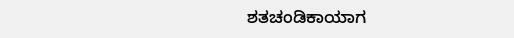ಶತಚಂಡಿಕಾಯಾಗ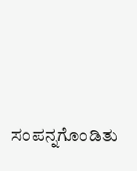ಸಂಪನ್ನಗೊಂಡಿತು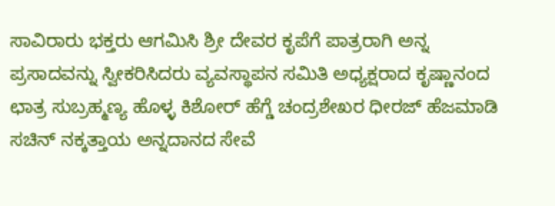ಸಾವಿರಾರು ಭಕ್ತರು ಆಗಮಿಸಿ ಶ್ರೀ ದೇವರ ಕೃಪೆಗೆ ಪಾತ್ರರಾಗಿ ಅನ್ನ ಪ್ರಸಾದವನ್ನು ಸ್ವೀಕರಿಸಿದರು ವ್ಯವಸ್ಥಾಪನ ಸಮಿತಿ ಅಧ್ಯಕ್ಷರಾದ ಕೃಷ್ಣಾನಂದ ಛಾತ್ರ ಸುಬ್ರಹ್ಮಣ್ಯ ಹೊಳ್ಳ ಕಿಶೋರ್ ಹೆಗ್ಡೆ ಚಂದ್ರಶೇಖರ ಧೀರಜ್ ಹೆಜಮಾಡಿ ಸಚಿನ್ ನಕ್ಕತ್ತಾಯ ಅನ್ನದಾನದ ಸೇವೆ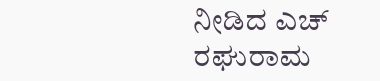ನೀಡಿದ ಎಚ್ ರಘುರಾಮ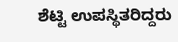ಶೆಟ್ಟಿ ಉಪಸ್ಥಿತರಿದ್ದರು